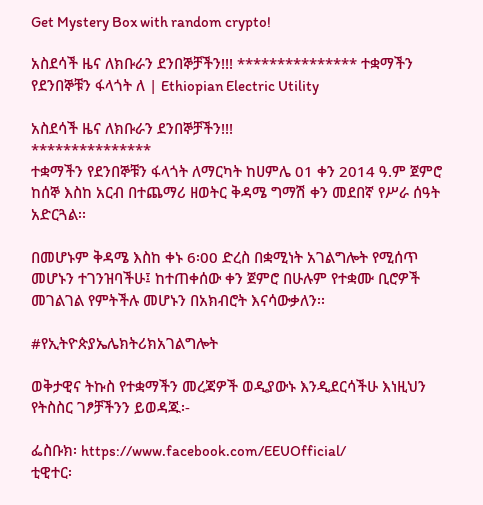Get Mystery Box with random crypto!

አስደሳች ዜና ለክቡራን ደንበኞቻችን!!! *************** ተቋማችን የደንበኞቹን ፋላጎት ለ | Ethiopian Electric Utility

አስደሳች ዜና ለክቡራን ደንበኞቻችን!!!
***************
ተቋማችን የደንበኞቹን ፋላጎት ለማርካት ከሀምሌ 01 ቀን 2014 ዓ.ም ጀምሮ ከሰኞ እስከ አርብ በተጨማሪ ዘወትር ቅዳሜ ግማሽ ቀን መደበኛ የሥራ ሰዓት አድርጓል፡፡

በመሆኑም ቅዳሜ እስከ ቀኑ 6፡00 ድረስ በቋሚነት አገልግሎት የሚሰጥ መሆኑን ተገንዝባችሁ፤ ከተጠቀሰው ቀን ጀምሮ በሁሉም የተቋሙ ቢሮዎች መገልገል የምትችሉ መሆኑን በአክብሮት እናሳውቃለን፡፡

#የኢትዮጵያኤሌክትሪክአገልግሎት

ወቅታዊና ትኩስ የተቋማችን መረጃዎች ወዲያውኑ እንዲደርሳችሁ እነዚህን የትስስር ገፆቻችንን ይወዳጁ፡-

ፌስቡክ፡ https://www.facebook.com/EEUOfficial/
ቲዊተር፡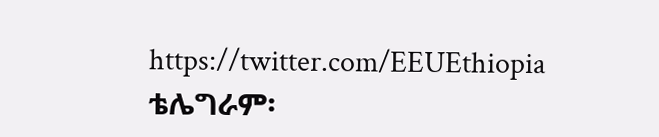https://twitter.com/EEUEthiopia
ቴሌግራም፡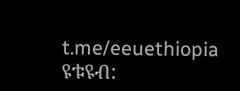t.me/eeuethiopia
ዩቱዩብ: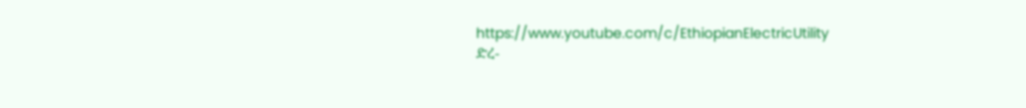https://www.youtube.com/c/EthiopianElectricUtility
ድረ-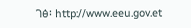ገፅ፡ http://www.eeu.gov.et